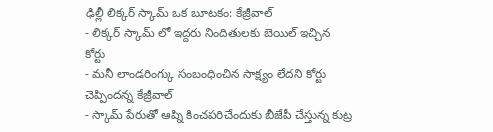ఢిల్లీ లిక్కర్ స్కామ్ ఒక బూటకం: కేజ్రీవాల్
- లిక్కర్ స్కామ్ లో ఇద్దరు నిందితులకు బెయిల్ ఇచ్చిన కోర్టు
- మనీ లాండరింగ్కు సంబంధించిన సాక్ష్యం లేదని కోర్టు చెప్పిందన్న కేజ్రీవాల్
- స్కామ్ పేరుతో ఆప్ని కించపరిచేందుకు బీజేపీ చేస్తున్న కుట్ర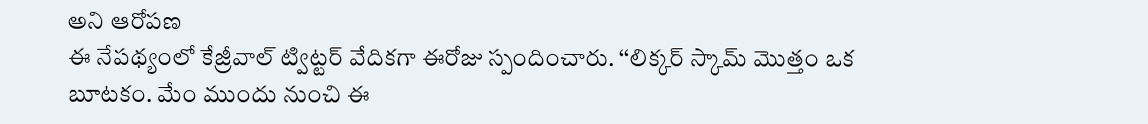అని ఆరోపణ
ఈ నేపథ్యంలో కేజ్రీవాల్ ట్విట్టర్ వేదికగా ఈరోజు స్పందించారు. ‘‘లిక్కర్ స్కామ్ మొత్తం ఒక బూటకం. మేం ముందు నుంచి ఈ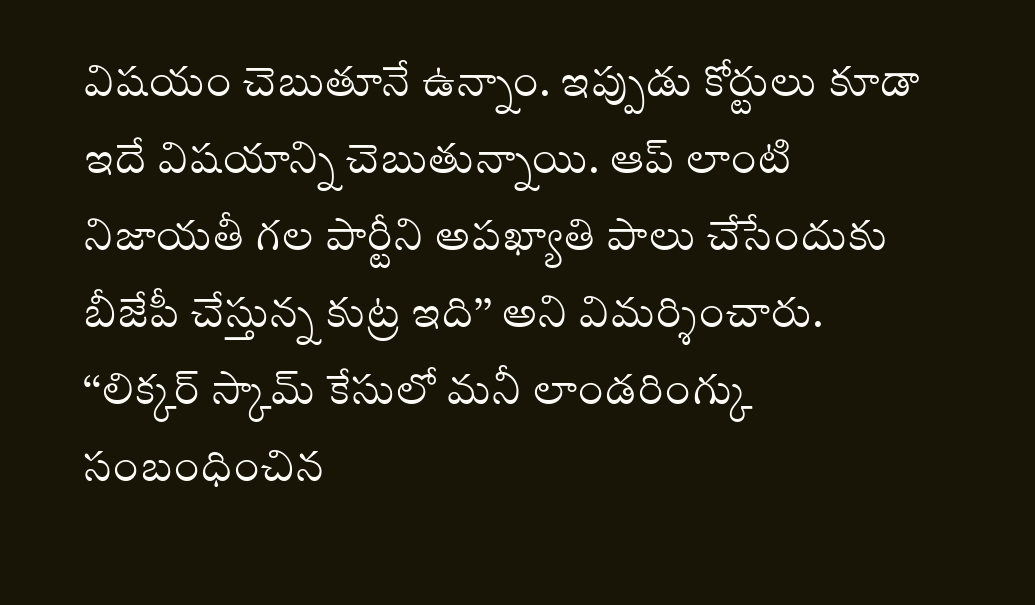విషయం చెబుతూనే ఉన్నాం. ఇప్పుడు కోర్టులు కూడా ఇదే విషయాన్ని చెబుతున్నాయి. ఆప్ లాంటి నిజాయతీ గల పార్టీని అపఖ్యాతి పాలు చేసేందుకు బీజేపీ చేస్తున్న కుట్ర ఇది’’ అని విమర్శించారు.
‘‘లిక్కర్ స్కామ్ కేసులో మనీ లాండరింగ్కు సంబంధించిన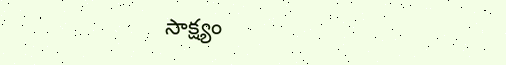సాక్ష్యం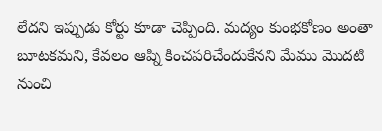లేదని ఇప్పుడు కోర్టు కూడా చెప్పింది. మద్యం కుంభకోణం అంతా బూటకమని, కేవలం ఆప్ని కించపరిచేందుకేనని మేము మొదటి నుంచి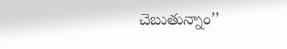చెబుతున్నాం’’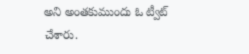అని అంతకుముందు ఓ ట్వీట్ చేశారు.